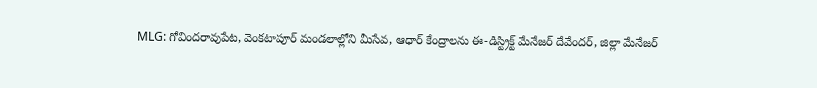MLG: గోవిందరావుపేట, వెంకటాపూర్ మండలాల్లోని మీసేవ, ఆధార్ కేంద్రాలను ఈ-డిస్ట్రిక్ట్ మేనేజర్ దేవేందర్, జిల్లా మేనేజర్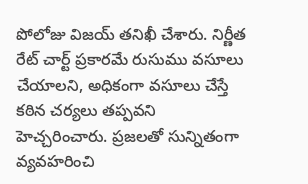పోలోజు విజయ్ తనిఖీ చేశారు. నిర్ణీత రేట్ చార్ట్ ప్రకారమే రుసుము వసూలు చేయాలని, అధికంగా వసూలు చేస్తే కఠిన చర్యలు తప్పవని హెచ్చరించారు. ప్రజలతో సున్నితంగా వ్యవహరించి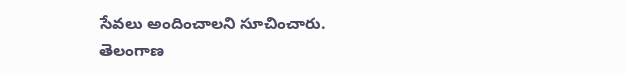సేవలు అందించాలని సూచించారు.
తెలంగాణ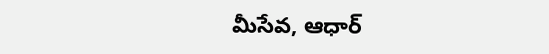మీసేవ, ఆధార్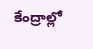కేంద్రాల్లో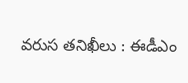వరుస తనిఖీలు : ఈడీఎం